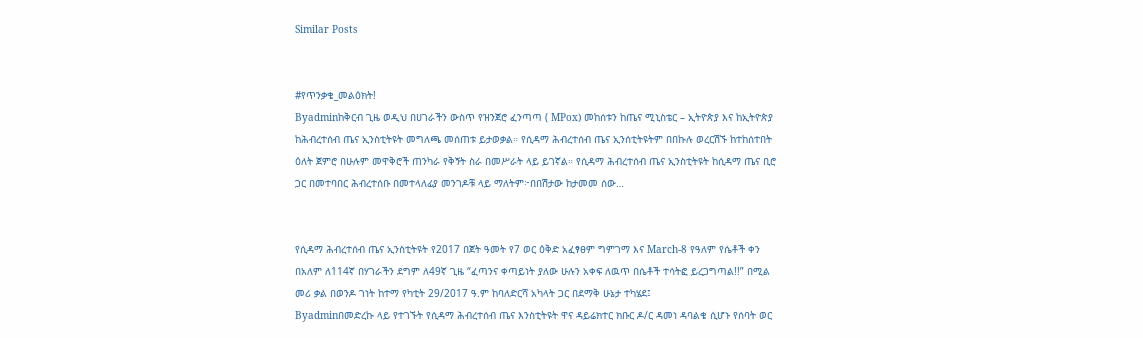Similar Posts


#የጥንቃቄ_መልዕክት!
Byadminከቅርብ ጊዜ ወዲህ በሀገራችን ውስጥ የዝንጀሮ ፈንጣጣ ( MPox) መከሰቱን ከጤና ሚኒስቴር – ኢትዮጵያ እና ከኢትዮጵያ ከሕብረተሰብ ጤና ኢንስቲትዩት መግለጫ መሰጠቱ ይታወቃል። የሲዳማ ሕብረተሰብ ጤና ኢንሰቲትዩትም በበኩሉ ወረርሽኙ ከተከሰተበት ዕለት ጀምሮ በሁሉም መዋቅሮች ጠንካራ የቅኝት ስራ በመሥራት ላይ ይገኛል። የሲዳማ ሕብረተሰብ ጤና ኢንስቲትዩት ከሲዳማ ጤና ቢሮ ጋር በመተባበር ሕብረተሰቡ በመተላለፊያ መንገዶቹ ላይ ማለትም፦በበሽታው ከታመመ ሰው…


የሲዳማ ሕብረተሰብ ጤና ኢንስቲትዩት የ2017 በጀት ዓመት የ7 ወር ዕቅድ አፈፃፀም ግምገማ እና March-8 የዓለም የሴቶች ቀን በአለም ለ114ኛ በሃገራችን ደግም ለ49ኛ ጊዜ “ፈጣንና ቀጣይነት ያለው ሁሉን አቀፍ ለዉጥ በሴቶች ተሳትፎ ይረጋግጣል!!” በሚል መሪ ቃል በወንዶ ገነት ከተማ የካቲት 29/2017 ዓ.ም ከባለድርሻ አካላት ጋር በደማቅ ሁኔታ ተካሄደ፤
Byadminበመድረኩ ላይ የተገኙት የሲዳማ ሕብረተሰብ ጤና እንስቲትዩት ዋና ዳይሬክተር ክቡር ዶ/ር ዳመነ ዳባልቄ ሲሆኑ የሰባት ወር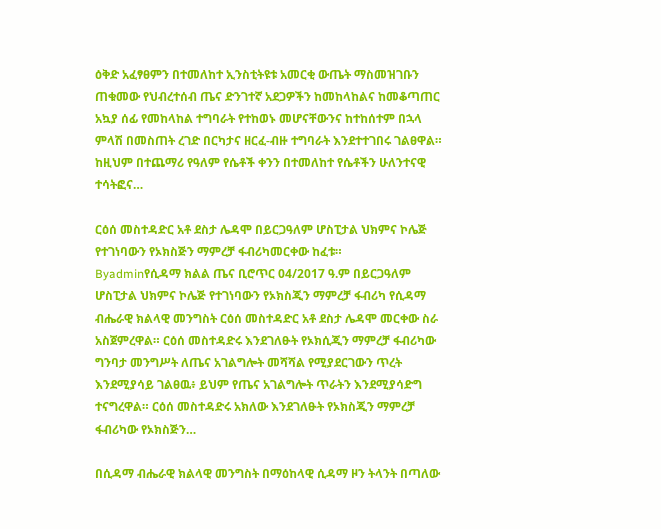ዕቅድ አፈፃፀምን በተመለከተ ኢንስቲትዩቱ አመርቂ ውጤት ማስመዝገቡን ጠቁመው የህብረተሰብ ጤና ድንገተኛ አደጋዎችን ከመከላከልና ከመቆጣጠር አኳያ ሰፊ የመከላከል ተግባራት የተከወኑ መሆናቸውንና ከተከሰተም በኋላ ምላሽ በመስጠት ረገድ በርካታና ዘርፈ-ብዙ ተግባራት እንደተተገበሩ ገልፀዋል። ከዚህም በተጨማሪ የዓለም የሴቶች ቀንን በተመለከተ የሴቶችን ሁለንተናዊ ተሳትፎና…

ርዕሰ መስተዳድር አቶ ደስታ ሌዳሞ በይርጋዓለም ሆስፒታል ህክምና ኮሌጅ የተገነባውን የኦክስጅን ማምረቻ ፋብሪካመርቀው ከፈቱ።
Byadminየሲዳማ ክልል ጤና ቢሮጥር 04/2017 ዓ.ም በይርጋዓለም ሆስፒታል ህክምና ኮሌጅ የተገነባውን የኦክስጂን ማምረቻ ፋብሪካ የሲዳማ ብሔራዊ ክልላዊ መንግስት ርዕሰ መስተዳድር አቶ ደስታ ሌዳሞ መርቀው ስራ አስጀምረዋል። ርዕሰ መስተዳድሩ እንደገለፁት የኦክሲጂን ማምረቻ ፋብሪካው ግንባታ መንግሥት ለጤና አገልግሎት መሻሻል የሚያደርገውን ጥረት እንደሚያሳይ ገልፀዉ፥ ይህም የጤና አገልግሎት ጥራትን እንደሚያሳድግ ተናግረዋል። ርዕሰ መስተዳድሩ አክለው እንደገለፁት የኦክስጂን ማምረቻ ፋብሪካው የኦክስጅን…

በሲዳማ ብሔራዊ ክልላዊ መንግስት በማዕከላዊ ሲዳማ ዞን ትላንት በጣለው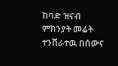ከባድ ዝናብ ምክንያት መሬት ተንሸራተዉ በሰውና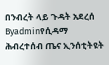በንብረት ላይ ጉዳት አደረሰ
Byadminየሲዳማ ሕብረተሰብ ጤና ኢንሰቲትዩት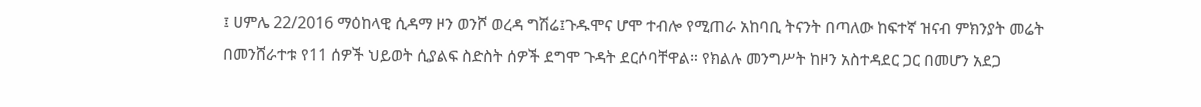፤ ሀምሌ 22/2016 ማዕከላዊ ሲዳማ ዞን ወንሾ ወረዳ ግሽሬ፤ጉዱሞና ሆሞ ተብሎ የሚጠራ አከባቢ ትናንት በጣለው ከፍተኛ ዝናብ ምክንያት መሬት በመንሸራተቱ የ11 ሰዎች ህይወት ሲያልፍ ስድስት ሰዎች ደግሞ ጉዳት ደርሶባቸዋል። የክልሉ መንግሥት ከዞን አስተዳደር ጋር በመሆን አደጋ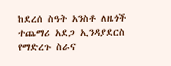ከደረሰ ስዓት አንስቶ ለዜጎች ተጨማሪ አደጋ ኢንዳያደርስ የማድረጉ ስራና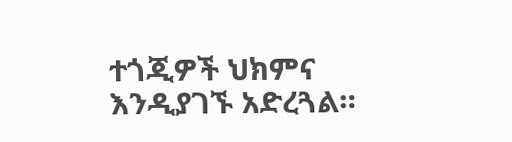ተጎጂዎች ህክምና እንዲያገኙ አድረጓል።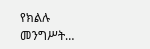የክልሉ መንግሥት…